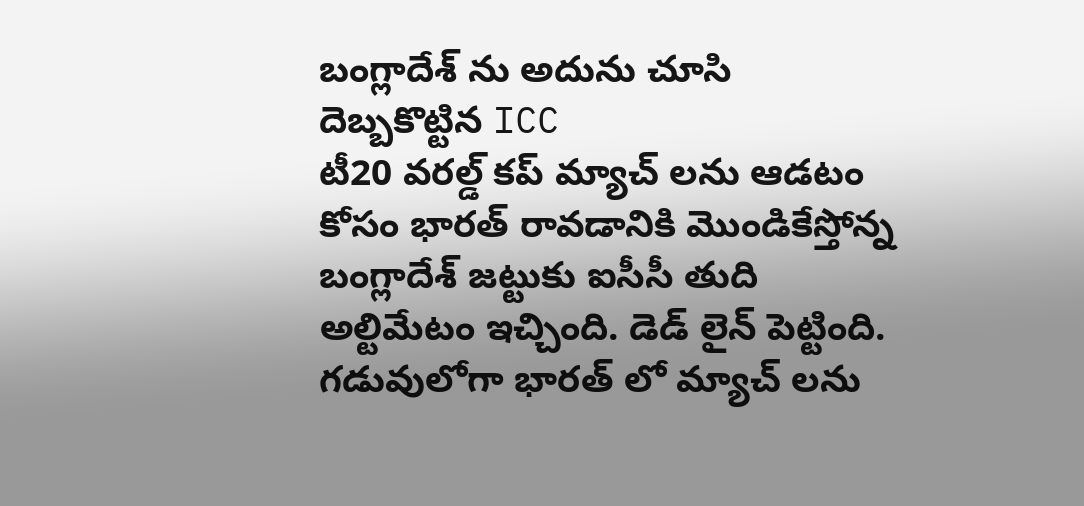బంగ్లాదేశ్ ను అదును చూసి దెబ్బకొట్టిన ICC
టీ20 వరల్డ్ కప్ మ్యాచ్ లను ఆడటం కోసం భారత్ రావడానికి మొండికేస్తోన్న బంగ్లాదేశ్ జట్టుకు ఐసీసీ తుది అల్టిమేటం ఇచ్చింది. డెడ్ లైన్ పెట్టింది. గడువులోగా భారత్ లో మ్యాచ్ లను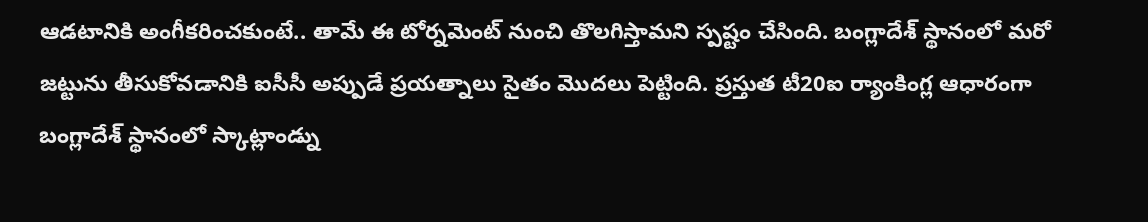ఆడటానికి అంగీకరించకుంటే.. తామే ఈ టోర్నమెంట్ నుంచి తొలగిస్తామని స్పష్టం చేసింది. బంగ్లాదేశ్ స్థానంలో మరో జట్టును తీసుకోవడానికి ఐసీసీ అప్పుడే ప్రయత్నాలు సైతం మొదలు పెట్టింది. ప్రస్తుత టీ20ఐ ర్యాంకింగ్ల ఆధారంగా బంగ్లాదేశ్ స్థానంలో స్కాట్లాండ్ను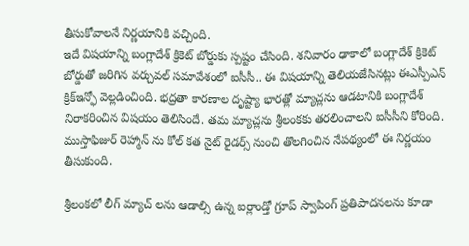తీసుకోవాలనే నిర్ణయానికి వచ్చింది.
ఇదే విషయాన్ని బంగ్లాదేశ్ క్రికెట్ బోర్డుకు స్పష్టం చేసింది. శనివారం ఢాకాలో బంగ్లాదేశ్ క్రికెట్ బోర్డుతో జరిగిన వర్చువల్ సమావేశంలో ఐసీసీ.. ఈ విషయాన్ని తెలియజేసినట్లు ఈఎస్పీఎన్ క్రిక్ఇన్ఫో వెల్లడించింది. భద్రతా కారణాల దృష్ట్యా భారత్లో మ్యాచ్లను ఆడటానికి బంగ్లాదేశ్ నిరాకరించిన విషయం తెలిసిందే. తమ మ్యాచ్లను శ్రీలంకకు తరలించాలని ఐసీసీని కోరింది. ముస్తాఫిజుర్ రెహ్మాన్ ను కోల్ కత నైట్ రైడర్స్ నుంచి తొలగించిన నేపథ్యంలో ఈ నిర్ణయం తీసుకుంది.

శ్రీలంకలో లీగ్ మ్యాచ్ లను ఆడాల్సి ఉన్న ఐర్లాండ్తో గ్రూప్ స్వాపింగ్ ప్రతిపాదనలను కూడా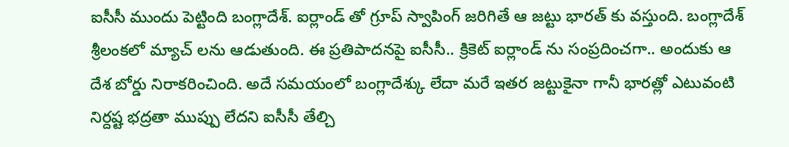ఐసీసీ ముందు పెట్టింది బంగ్లాదేశ్. ఐర్లాండ్ తో గ్రూప్ స్వాపింగ్ జరిగితే ఆ జట్టు భారత్ కు వస్తుంది. బంగ్లాదేశ్ శ్రీలంకలో మ్యాచ్ లను ఆడుతుంది. ఈ ప్రతిపాదనపై ఐసీసీ.. క్రికెట్ ఐర్లాండ్ ను సంప్రదించగా.. అందుకు ఆ దేశ బోర్డు నిరాకరించింది. అదే సమయంలో బంగ్లాదేశ్కు లేదా మరే ఇతర జట్టుకైనా గానీ భారత్లో ఎటువంటి నిర్దష్ట భద్రతా ముప్పు లేదని ఐసీసీ తేల్చి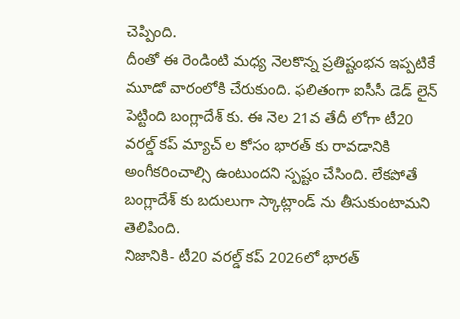చెప్పింది.
దీంతో ఈ రెండింటి మధ్య నెలకొన్న ప్రతిష్టంభన ఇప్పటికే మూడో వారంలోకి చేరుకుంది. ఫలితంగా ఐసీసీ డెడ్ లైన్ పెట్టింది బంగ్లాదేశ్ కు. ఈ నెల 21వ తేదీ లోగా టీ20 వరల్డ్ కప్ మ్యాచ్ ల కోసం భారత్ కు రావడానికి అంగీకరించాల్సి ఉంటుందని స్పష్టం చేసింది. లేకపోతే బంగ్లాదేశ్ కు బదులుగా స్కాట్లాండ్ ను తీసుకుంటామని తెలిపింది.
నిజానికి- టీ20 వరల్డ్ కప్ 2026లో భారత్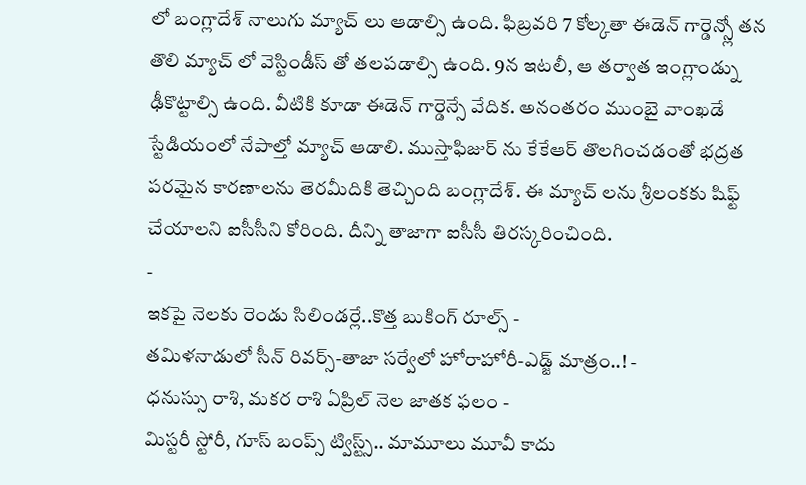లో బంగ్లాదేశ్ నాలుగు మ్యాచ్ లు ఆడాల్సి ఉంది. ఫిబ్రవరి 7 కోల్కతా ఈడెన్ గార్డెన్స్లో తన తొలి మ్యాచ్ లో వెస్టిండీస్ తో తలపడాల్సి ఉంది. 9న ఇటలీ, ఆ తర్వాత ఇంగ్లాండ్ను ఢీకొట్టాల్సి ఉంది. వీటికి కూడా ఈడెన్ గార్డెన్సే వేదిక. అనంతరం ముంబై వాంఖడే స్టేడియంలో నేపాల్తో మ్యాచ్ ఆడాలి. ముస్తాఫిజుర్ ను కేకేఆర్ తొలగించడంతో భద్రత పరమైన కారణాలను తెరమీదికి తెచ్చింది బంగ్లాదేశ్. ఈ మ్యాచ్ లను శ్రీలంకకు షిఫ్ట్ చేయాలని ఐసీసీని కోరింది. దీన్ని తాజాగా ఐసీసీ తిరస్కరించింది.
-
ఇకపై నెలకు రెండు సిలిండర్లే..కొత్త బుకింగ్ రూల్స్ -
తమిళనాడులో సీన్ రివర్స్-తాజా సర్వేలో హోరాహోరీ-ఎడ్జ్ మాత్రం..! -
ధనుస్సు రాశి, మకర రాశి ఏప్రిల్ నెల జాతక ఫలం -
మిస్టరీ స్టోరీ, గూస్ బంప్స్ ట్విస్ట్స్.. మామూలు మూవీ కాదు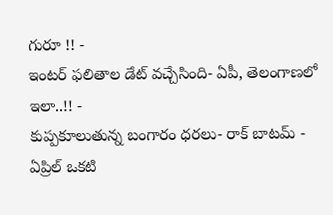గురూ !! -
ఇంటర్ ఫలితాల డేట్ వచ్చేసింది- ఏపీ, తెలంగాణలో ఇలా..!! -
కుప్పకూలుతున్న బంగారం ధరలు- రాక్ బాటమ్ -
ఏప్రిల్ ఒకటి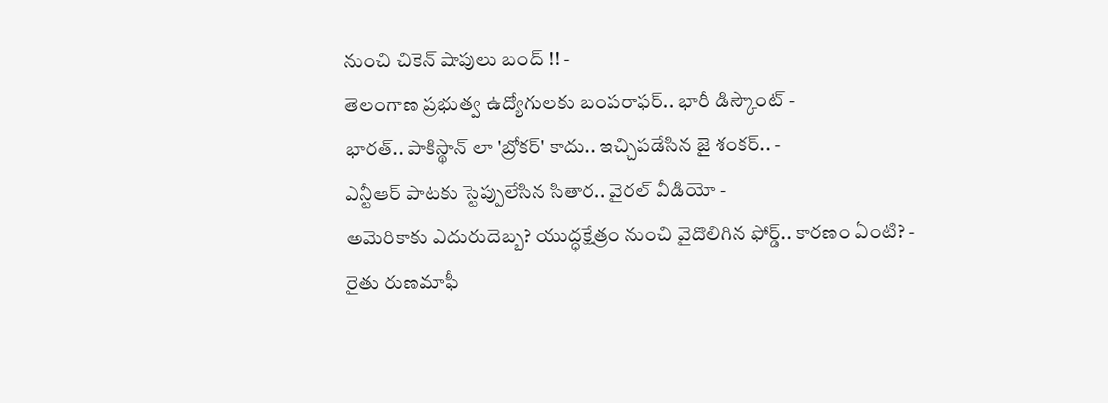నుంచి చికెన్ షాపులు బంద్ !! -
తెలంగాణ ప్రభుత్వ ఉద్యోగులకు బంపరాఫర్.. భారీ డిస్కౌంట్ -
భారత్.. పాకిస్థాన్ లా 'బ్రోకర్' కాదు.. ఇచ్చిపడేసిన జై శంకర్.. -
ఎన్టీఆర్ పాటకు స్టెప్పులేసిన సితార.. వైరల్ వీడియో -
అమెరికాకు ఎదురుదెబ్బ? యుద్ధక్షేత్రం నుంచి వైదొలిగిన ఫోర్డ్.. కారణం ఏంటి? -
రైతు రుణమాఫీ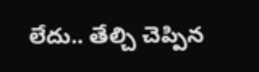లేదు.. తేల్చి చెప్పిన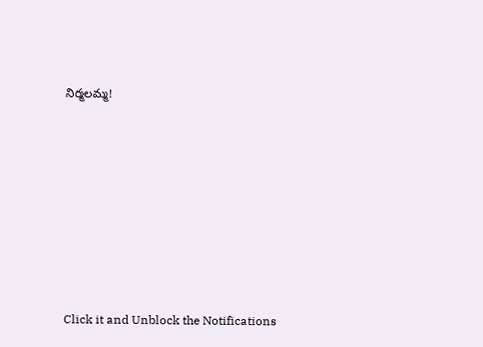నిర్మలమ్మ!












Click it and Unblock the Notifications